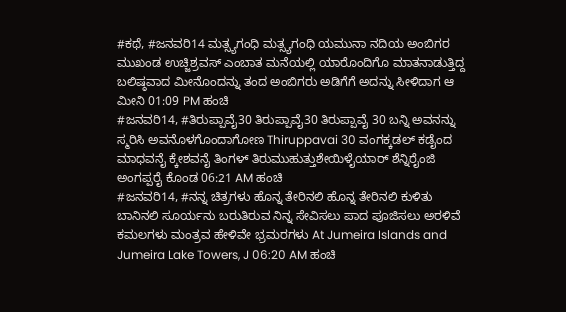#ಕಥೆ, #ಜನವರಿ14 ಮತ್ಸ್ಯಗಂಧಿ ಮತ್ಸ್ಯಗಂಧಿ ಯಮುನಾ ನದಿಯ ಅಂಬಿಗರ ಮುಖಂಡ ಉಚ್ಜಿಶ್ರವಸ್ ಎಂಬಾತ ಮನೆಯಲ್ಲಿ ಯಾರೊಂದಿಗೊ ಮಾತನಾಡುತ್ತಿದ್ದ ಬಲಿಷ್ಠವಾದ ಮೀನೊಂದನ್ನು ತಂದ ಅಂಬಿಗರು ಅಡಿಗೆಗೆ ಅದನ್ನು ಸೀಳಿದಾಗ ಆ ಮೀನಿ 01:09 PM ಹಂಚಿ
#ಜನವರಿ14, #ತಿರುಪ್ಪಾವೈ30 ತಿರುಪ್ಪಾವೈ30 ತಿರುಪ್ಪಾವೈ 30 ಬನ್ನಿ ಅವನನ್ನು ಸ್ಮರಿಸಿ ಅವನೊಳಗೊಂದಾಗೋಣ Thiruppavai 30 ವಂಗಕ್ಕಡಲ್ ಕಡೈಂದ ಮಾಧವನೈ ಕ್ಕೇಶವನೈ ತಿಂಗಳ್ ತಿರುಮುಹುತ್ತುಶೇಯಿಳೈಯಾರ್ ಶೆನ್ನಿರೈಂಜಿ ಅಂಗಪ್ಪರೈ ಕೊಂಡ 06:21 AM ಹಂಚಿ
#ಜನವರಿ14, #ನನ್ನ ಚಿತ್ರಗಳು ಹೊನ್ನ ತೇರಿನಲಿ ಹೊನ್ನ ತೇರಿನಲಿ ಕುಳಿತು ಬಾನಿನಲಿ ಸೂರ್ಯನು ಬರುತಿರುವ ನಿನ್ನ ಸೇವಿಸಲು ಪಾದ ಪೂಜಿಸಲು ಅರಳಿವೆ ಕಮಲಗಳು ಮಂತ್ರವ ಹೇಳಿವೇ ಭ್ರಮರಗಳು At Jumeira Islands and Jumeira Lake Towers, J 06:20 AM ಹಂಚಿ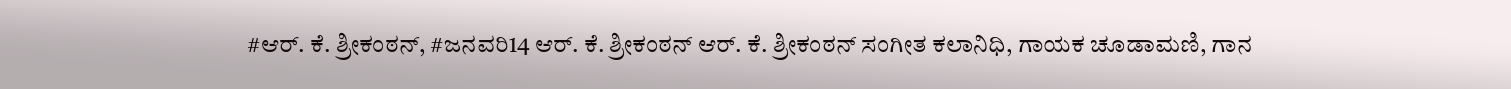#ಆರ್. ಕೆ. ಶ್ರೀಕಂಠನ್, #ಜನವರಿ14 ಆರ್. ಕೆ. ಶ್ರೀಕಂಠನ್ ಆರ್. ಕೆ. ಶ್ರೀಕಂಠನ್ ಸಂಗೀತ ಕಲಾನಿಧಿ, ಗಾಯಕ ಚೂಡಾಮಣಿ, ಗಾನ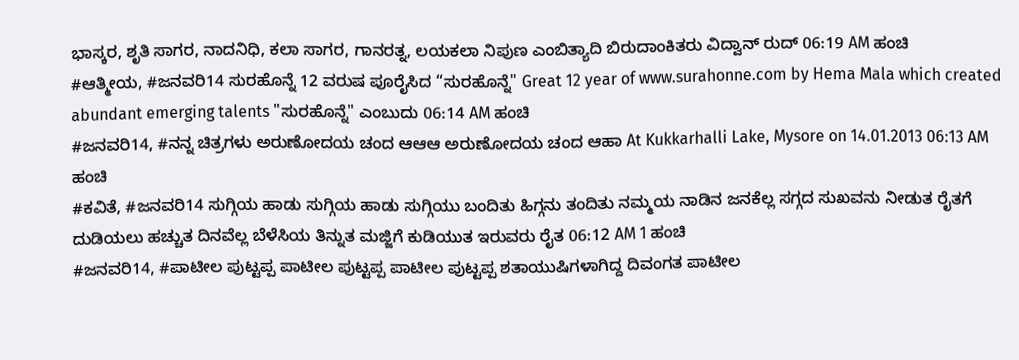ಭಾಸ್ಕರ, ಶೃತಿ ಸಾಗರ, ನಾದನಿಧಿ, ಕಲಾ ಸಾಗರ, ಗಾನರತ್ನ, ಲಯಕಲಾ ನಿಪುಣ ಎಂಬಿತ್ಯಾದಿ ಬಿರುದಾಂಕಿತರು ವಿದ್ವಾನ್ ರುದ್ 06:19 AM ಹಂಚಿ
#ಆತ್ಮೀಯ, #ಜನವರಿ14 ಸುರಹೊನ್ನೆ 12 ವರುಷ ಪೂರೈಸಿದ “ಸುರಹೊನ್ನೆ" Great 12 year of www.surahonne.com by Hema Mala which created abundant emerging talents "ಸುರಹೊನ್ನೆ" ಎಂಬುದು 06:14 AM ಹಂಚಿ
#ಜನವರಿ14, #ನನ್ನ ಚಿತ್ರಗಳು ಅರುಣೋದಯ ಚಂದ ಆಆಆ ಅರುಣೋದಯ ಚಂದ ಆಹಾ At Kukkarhalli Lake, Mysore on 14.01.2013 06:13 AM ಹಂಚಿ
#ಕವಿತೆ, #ಜನವರಿ14 ಸುಗ್ಗಿಯ ಹಾಡು ಸುಗ್ಗಿಯ ಹಾಡು ಸುಗ್ಗಿಯು ಬಂದಿತು ಹಿಗ್ಗನು ತಂದಿತು ನಮ್ಮಯ ನಾಡಿನ ಜನಕೆಲ್ಲ ಸಗ್ಗದ ಸುಖವನು ನೀಡುತ ರೈತಗೆ ದುಡಿಯಲು ಹಚ್ಚುತ ದಿನವೆಲ್ಲ ಬೆಳೆಸಿಯ ತಿನ್ನುತ ಮಜ್ಜಿಗೆ ಕುಡಿಯುತ ಇರುವರು ರೈತ 06:12 AM 1 ಹಂಚಿ
#ಜನವರಿ14, #ಪಾಟೀಲ ಪುಟ್ಟಪ್ಪ ಪಾಟೀಲ ಪುಟ್ಟಪ್ಪ ಪಾಟೀಲ ಪುಟ್ಟಪ್ಪ ಶತಾಯುಷಿಗಳಾಗಿದ್ದ ದಿವಂಗತ ಪಾಟೀಲ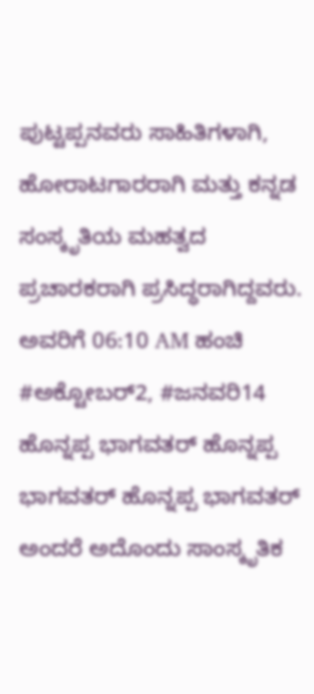ಪುಟ್ಟಪ್ಪನವರು ಸಾಹಿತಿಗಳಾಗಿ, ಹೋರಾಟಗಾರರಾಗಿ ಮತ್ತು ಕನ್ನಡ ಸಂಸ್ಕೃತಿಯ ಮಹತ್ವದ ಪ್ರಚಾರಕರಾಗಿ ಪ್ರಸಿದ್ಧರಾಗಿದ್ದವರು. ಅವರಿಗೆ 06:10 AM ಹಂಚಿ
#ಅಕ್ಟೋಬರ್2, #ಜನವರಿ14 ಹೊನ್ನಪ್ಪ ಭಾಗವತರ್ ಹೊನ್ನಪ್ಪ ಭಾಗವತರ್ ಹೊನ್ನಪ್ಪ ಭಾಗವತರ್ ಅಂದರೆ ಅದೊಂದು ಸಾಂಸ್ಕೃತಿಕ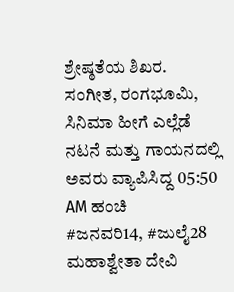ಶ್ರೇಷ್ಠತೆಯ ಶಿಖರ. ಸಂಗೀತ, ರಂಗಭೂಮಿ, ಸಿನಿಮಾ ಹೀಗೆ ಎಲ್ಲೆಡೆ ನಟನೆ ಮತ್ತು ಗಾಯನದಲ್ಲಿ ಅವರು ವ್ಯಾಪಿಸಿದ್ದ 05:50 AM ಹಂಚಿ
#ಜನವರಿ14, #ಜುಲೈ28 ಮಹಾಶ್ವೇತಾ ದೇವಿ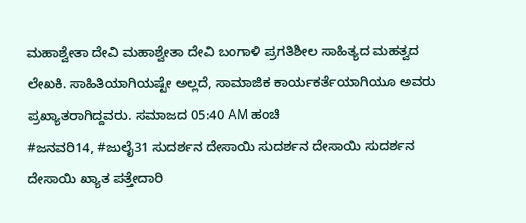ಮಹಾಶ್ವೇತಾ ದೇವಿ ಮಹಾಶ್ವೇತಾ ದೇವಿ ಬಂಗಾಳಿ ಪ್ರಗತಿಶೀಲ ಸಾಹಿತ್ಯದ ಮಹತ್ವದ ಲೇಖಕಿ. ಸಾಹಿತಿಯಾಗಿಯಷ್ಟೇ ಅಲ್ಲದೆ, ಸಾಮಾಜಿಕ ಕಾರ್ಯಕರ್ತೆಯಾಗಿಯೂ ಅವರು ಪ್ರಖ್ಯಾತರಾಗಿದ್ದವರು. ಸಮಾಜದ 05:40 AM ಹಂಚಿ
#ಜನವರಿ14, #ಜುಲೈ31 ಸುದರ್ಶನ ದೇಸಾಯಿ ಸುದರ್ಶನ ದೇಸಾಯಿ ಸುದರ್ಶನ ದೇಸಾಯಿ ಖ್ಯಾತ ಪತ್ತೇದಾರಿ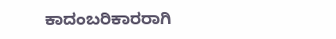ಕಾದಂಬರಿಕಾರರಾಗಿ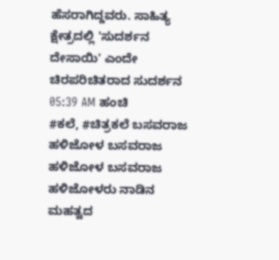ಹೆಸರಾಗಿದ್ದವರು. ಸಾಹಿತ್ಯ ಕ್ಷೇತ್ರದಲ್ಲಿ 'ಸುದರ್ಶನ ದೇಸಾಯಿ' ಎಂದೇ ಚಿರಪರಿಚಿತರಾದ ಸುದರ್ಶನ 05:39 AM ಹಂಚಿ
#ಕಲೆ, #ಚಿತ್ರಕಲೆ ಬಸವರಾಜ ಹಳಿಜೋಳ ಬಸವರಾಜ ಹಳಿಜೋಳ ಬಸವರಾಜ ಹಳಿಜೋಳರು ನಾಡಿನ ಮಹತ್ವದ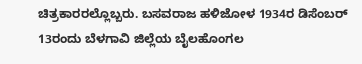ಚಿತ್ರಕಾರರಲ್ಲೊಬ್ಬರು. ಬಸವರಾಜ ಹಳಿಜೋಳ 1934ರ ಡಿಸೆಂಬರ್ 13ರಂದು ಬೆಳಗಾವಿ ಜಿಲ್ಲೆಯ ಬೈಲಹೊಂಗಲ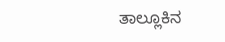ತಾಲ್ಲೂಕಿನ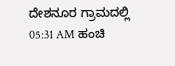ದೇಶನೂರ ಗ್ರಾಮದಲ್ಲಿ 05:31 AM ಹಂಚಿ